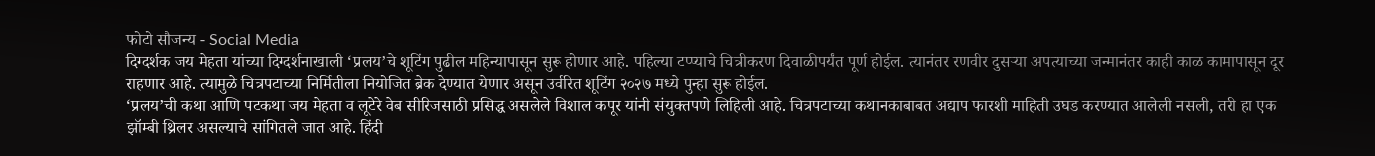फोटो सौजन्य - Social Media
दिग्दर्शक जय मेहता यांच्या दिग्दर्शनाखाली ‘प्रलय’चे शूटिंग पुढील महिन्यापासून सुरू होणार आहे. पहिल्या टप्प्याचे चित्रीकरण दिवाळीपर्यंत पूर्ण होईल. त्यानंतर रणवीर दुसऱ्या अपत्याच्या जन्मानंतर काही काळ कामापासून दूर राहणार आहे. त्यामुळे चित्रपटाच्या निर्मितीला नियोजित ब्रेक देण्यात येणार असून उर्वरित शूटिंग २०२७ मध्ये पुन्हा सुरू होईल.
‘प्रलय’ची कथा आणि पटकथा जय मेहता व लूटेरे वेब सीरिजसाठी प्रसिद्ध असलेले विशाल कपूर यांनी संयुक्तपणे लिहिली आहे. चित्रपटाच्या कथानकाबाबत अद्याप फारशी माहिती उघड करण्यात आलेली नसली, तरी हा एक झॉम्बी थ्रिलर असल्याचे सांगितले जात आहे. हिंदी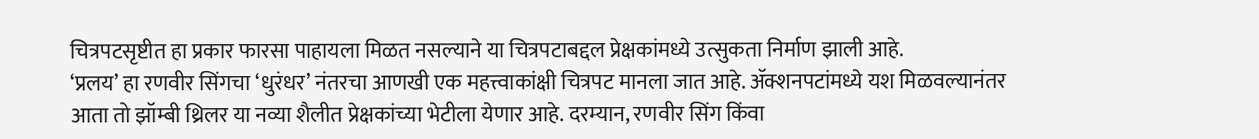चित्रपटसृष्टीत हा प्रकार फारसा पाहायला मिळत नसल्याने या चित्रपटाबद्दल प्रेक्षकांमध्ये उत्सुकता निर्माण झाली आहे.
‘प्रलय’ हा रणवीर सिंगचा ‘धुरंधर’ नंतरचा आणखी एक महत्त्वाकांक्षी चित्रपट मानला जात आहे. ॲक्शनपटांमध्ये यश मिळवल्यानंतर आता तो झॉम्बी थ्रिलर या नव्या शैलीत प्रेक्षकांच्या भेटीला येणार आहे. दरम्यान, रणवीर सिंग किंवा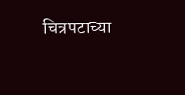चित्रपटाच्या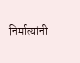निर्मात्यांनी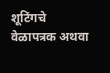शूटिंगचे वेळापत्रक अथवा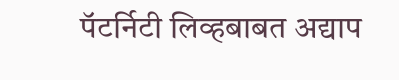पॅटर्निटी लिव्हबाबत अद्याप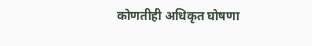कोणतीही अधिकृत घोषणा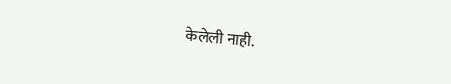केलेली नाही.